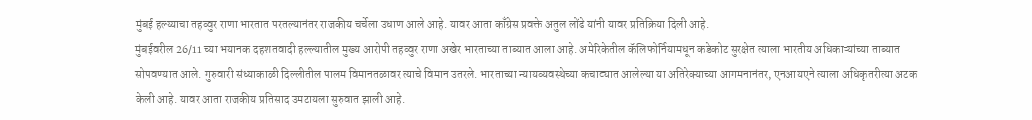मुंबई हल्य्याचा तहव्वुर राणा भारतात परतल्यानंतर राजकीय चर्चेला उधाण आले आहे. यावर आता काँग्रेस प्रवक्ते अतुल लोंढे यांनी यावर प्रतिक्रिया दिली आहे.
मुंबईवरील 26/11 च्या भयानक दहशतवादी हल्ल्यातील मुख्य आरोपी तहव्वुर राणा अखेर भारताच्या ताब्यात आला आहे. अमेरिकेतील कॅलिफोर्नियामधून कडेकोट सुरक्षेत त्याला भारतीय अधिकाऱ्यांच्या ताब्यात सोपवण्यात आले. गुरुवारी संध्याकाळी दिल्लीतील पालम विमानतळावर त्याचे विमान उतरले. भारताच्या न्यायव्यवस्थेच्या कचाट्यात आलेल्या या अतिरेक्याच्या आगमनानंतर, एनआयएने त्याला अधिकृतरीत्या अटक केली आहे. यावर आता राजकीय प्रतिसाद उमटायला सुरुवात झाली आहे.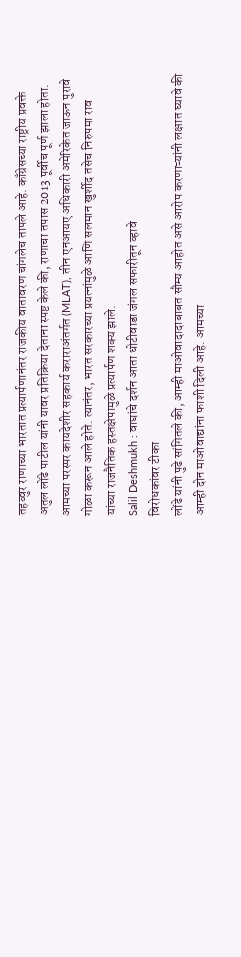तहव्वुर राणाच्या भारतात प्रत्यार्पणानंतर राजकीय वातावरण चांगलेच तापले आहे. काँग्रेसच्या राष्ट्रीय प्रवक्ते अतुल लोंढे पाटील यांनी यावर प्रतिक्रिया देताना स्पष्ट केले की, राणाचा तपास 2013 पूर्वीच पूर्ण झाला होता. आमच्या परस्पर कायदेशीर सहकार्य कराराअंतर्गत (MLAT), तीन एनआयए अधिकारी अमेरिकेत जाऊन पुरावे गोळा करून आले होते. त्यानंतर, भारत सरकारच्या प्रयत्नांमुळे आणि सलमान खुर्शीद तसेच निरुपमा राव यांच्या राजनैतिक हस्तक्षेपामुळे प्रत्यार्पण शक्य झाले.
Salil Deshmukh : वाघांचे दर्शन आता धोटीवाडा जंगल सफारीतून व्हावे
विरोधकांवर टीका
लोंढे यांनी पुढे सांगितले की, आम्ही माओवादादाबाबत सौम्य आहोत असे आरोप करणाऱ्यांनी लक्षात घ्यावे की आम्ही दोन माओवाद्यांना फाशी दिली आहे. आमच्या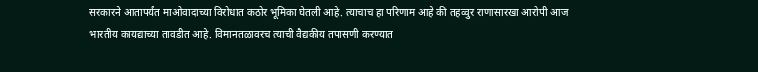सरकारने आतापर्यंत माओवादाच्या विरोधात कठोर भूमिका घेतली आहे. त्याचाच हा परिणाम आहे की तहव्वुर राणासारखा आरोपी आज भारतीय कायद्याच्या तावडीत आहे. विमानतळावरच त्याची वैद्यकीय तपासणी करण्यात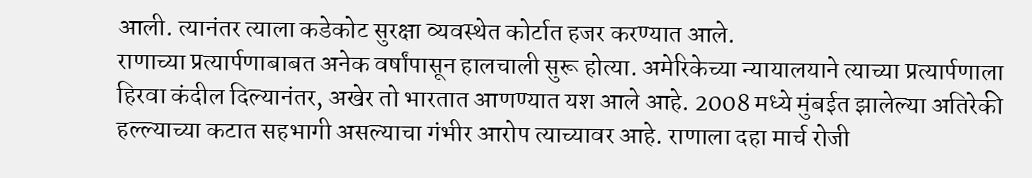आली. त्यानंतर त्याला कडेकोट सुरक्षा व्यवस्थेत कोर्टात हजर करण्यात आले.
राणाच्या प्रत्यार्पणाबाबत अनेक वर्षांपासून हालचाली सुरू होत्या. अमेरिकेच्या न्यायालयाने त्याच्या प्रत्यार्पणाला हिरवा कंदील दिल्यानंतर, अखेर तो भारतात आणण्यात यश आले आहे. 2008 मध्ये मुंबईत झालेल्या अतिरेकी हल्ल्याच्या कटात सहभागी असल्याचा गंभीर आरोप त्याच्यावर आहे. राणाला दहा मार्च रोजी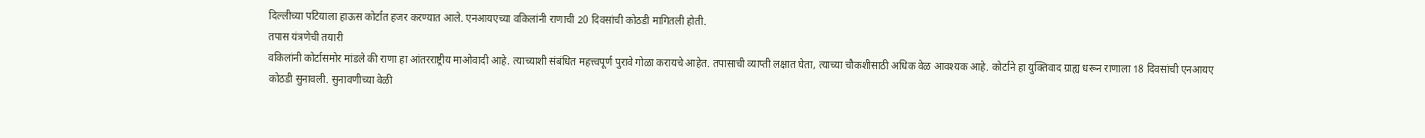दिल्लीच्या पटियाला हाऊस कोर्टात हजर करण्यात आले. एनआयएच्या वकिलांनी राणाची 20 दिवसांची कोठडी मागितली होती.
तपास यंत्रणेची तयारी
वकिलांनी कोर्टासमोर मांडले की राणा हा आंतरराष्ट्रीय माओवादी आहे. त्याच्याशी संबंधित महत्त्वपूर्ण पुरावे गोळा करायचे आहेत. तपासाची व्याप्ती लक्षात घेता, त्याच्या चौकशीसाठी अधिक वेळ आवश्यक आहे. कोर्टाने हा युक्तिवाद ग्राह्य धरून राणाला 18 दिवसांची एनआयए कोठडी सुनावली. सुनावणीच्या वेळी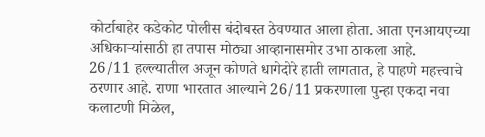कोर्टाबाहेर कडेकोट पोलीस बंदोबस्त ठेवण्यात आला होता. आता एनआयएच्या अधिकाऱ्यांसाठी हा तपास मोठ्या आव्हानासमोर उभा ठाकला आहे.
26/11 हल्ल्यातील अजून कोणते धागेदोरे हाती लागतात, हे पाहणे महत्त्वाचे ठरणार आहे. राणा भारतात आल्याने 26/11 प्रकरणाला पुन्हा एकदा नवा कलाटणी मिळेल,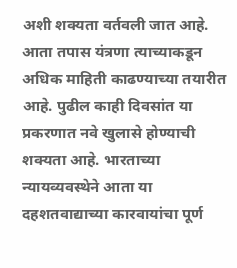अशी शक्यता वर्तवली जात आहे. आता तपास यंत्रणा त्याच्याकडून अधिक माहिती काढण्याच्या तयारीत आहे. पुढील काही दिवसांत या प्रकरणात नवे खुलासे होण्याची शक्यता आहे. भारताच्या न्यायव्यवस्थेने आता या दहशतवाद्याच्या कारवायांचा पूर्ण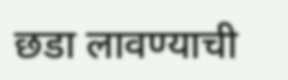छडा लावण्याची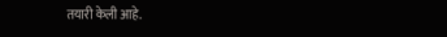तयारी केली आहे.